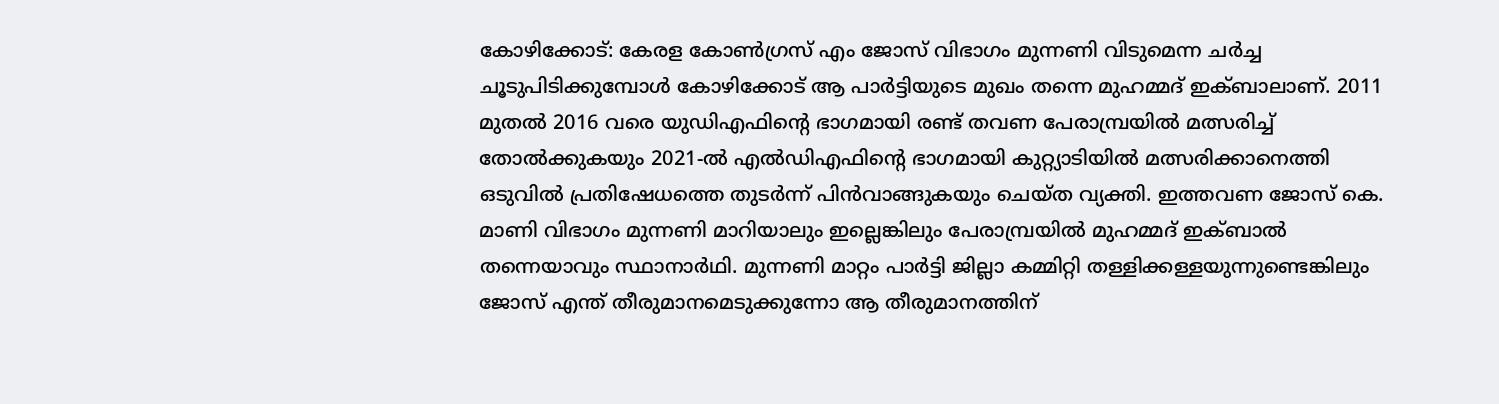കോഴിക്കോട്: കേരള കോൺഗ്രസ് എം ജോസ് വിഭാഗം മുന്നണി വിടുമെന്ന ചർച്ച ചൂടുപിടിക്കുമ്പോൾ കോഴിക്കോട് ആ പാർട്ടിയുടെ മുഖം തന്നെ മുഹമ്മദ് ഇക്ബാലാണ്. 2011 മുതൽ 2016 വരെ യുഡിഎഫിന്റെ ഭാഗമായി രണ്ട് തവണ പേരാമ്പ്രയിൽ മത്സരിച്ച് തോൽക്കുകയും 2021-ൽ എൽഡിഎഫിന്റെ ഭാഗമായി കുറ്റ്യാടിയിൽ മത്സരിക്കാനെത്തി ഒടുവിൽ പ്രതിഷേധത്തെ തുടർന്ന് പിൻവാങ്ങുകയും ചെയ്ത വ്യക്തി. ഇത്തവണ ജോസ് കെ. മാണി വിഭാഗം മുന്നണി മാറിയാലും ഇല്ലെങ്കിലും പേരാമ്പ്രയിൽ മുഹമ്മദ് ഇക്ബാൽ തന്നെയാവും സ്ഥാനാർഥി. മുന്നണി മാറ്റം പാർട്ടി ജില്ലാ കമ്മിറ്റി തള്ളിക്കള്ളയുന്നുണ്ടെങ്കിലും ജോസ് എന്ത് തീരുമാനമെടുക്കുന്നോ ആ തീരുമാനത്തിന്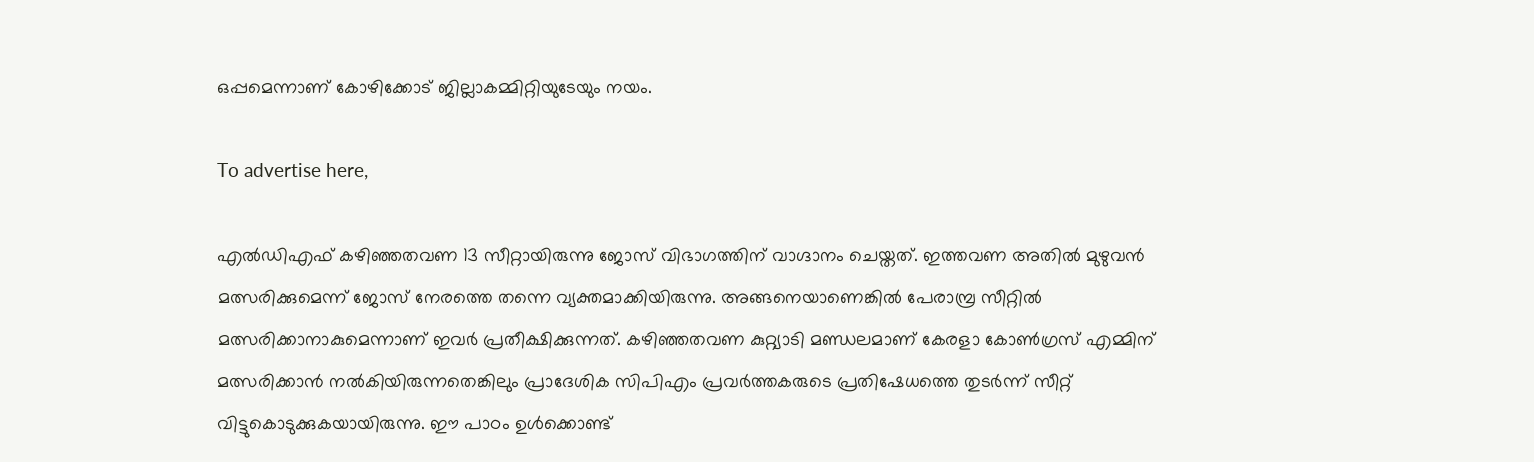ഒപ്പമെന്നാണ് കോഴിക്കോട് ജില്ലാകമ്മിറ്റിയുടേയും നയം.

To advertise here,

എൽഡിഎഫ് കഴിഞ്ഞതവണ 13 സീറ്റായിരുന്നു ജോസ് വിഭാഗത്തിന് വാഗ്ദാനം ചെയ്തത്. ഇത്തവണ അതിൽ മുഴുവൻ മത്സരിക്കുമെന്ന് ജോസ് നേരത്തെ തന്നെ വ്യക്തമാക്കിയിരുന്നു. അങ്ങനെയാണെങ്കിൽ പേരാമ്പ്ര സീറ്റിൽ മത്സരിക്കാനാകുമെന്നാണ് ഇവർ പ്രതീക്ഷിക്കുന്നത്. കഴിഞ്ഞതവണ കുറ്റ്യാടി മണ്ഡലമാണ് കേരളാ കോൺഗ്രസ് എമ്മിന്  മത്സരിക്കാൻ നൽകിയിരുന്നതെങ്കിലും പ്രാദേശിക സിപിഎം പ്രവർത്തകരുടെ പ്രതിഷേധത്തെ തുടർന്ന് സീറ്റ് വിട്ടുകൊടുക്കുകയായിരുന്നു. ഈ പാഠം ഉൾക്കൊണ്ട്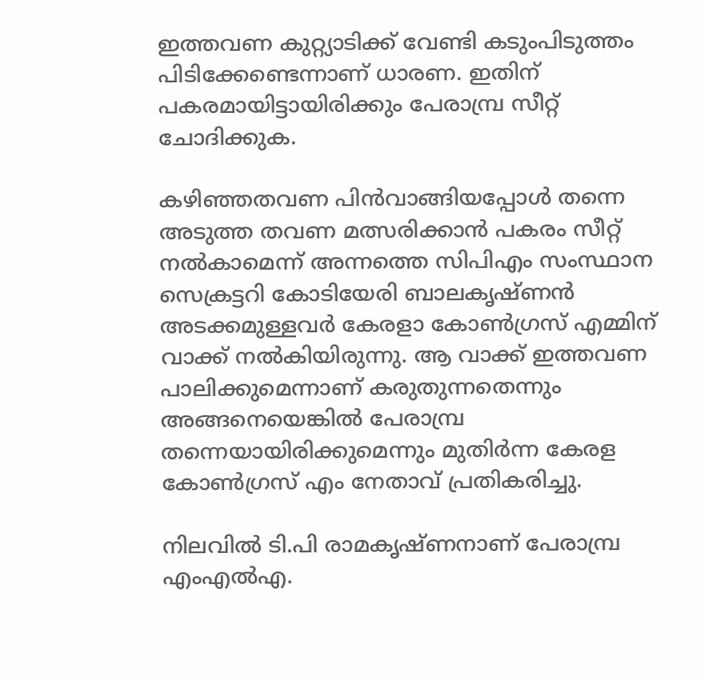ഇത്തവണ കുറ്റ്യാടിക്ക് വേണ്ടി കടുംപിടുത്തം പിടിക്കേണ്ടെന്നാണ് ധാരണ. ഇതിന് പകരമായിട്ടായിരിക്കും പേരാമ്പ്ര സീറ്റ് ചോദിക്കുക.

കഴിഞ്ഞതവണ പിൻവാങ്ങിയപ്പോൾ തന്നെ അടുത്ത തവണ മത്സരിക്കാൻ പകരം സീറ്റ് നൽകാമെന്ന് അന്നത്തെ സിപിഎം സംസ്ഥാന സെക്രട്ടറി കോടിയേരി ബാലകൃഷ്ണൻ അടക്കമുള്ളവർ കേരളാ കോൺഗ്രസ് എമ്മിന് വാക്ക് നൽകിയിരുന്നു. ആ വാക്ക് ഇത്തവണ പാലിക്കുമെന്നാണ് കരുതുന്നതെന്നും അങ്ങനെയെങ്കിൽ പേരാമ്പ്ര തന്നെയായിരിക്കുമെന്നും മുതിർന്ന കേരള കോൺഗ്രസ് എം നേതാവ് പ്രതികരിച്ചു.

നിലവിൽ ടി.പി രാമകൃഷ്ണനാണ് പേരാമ്പ്ര എംഎൽഎ.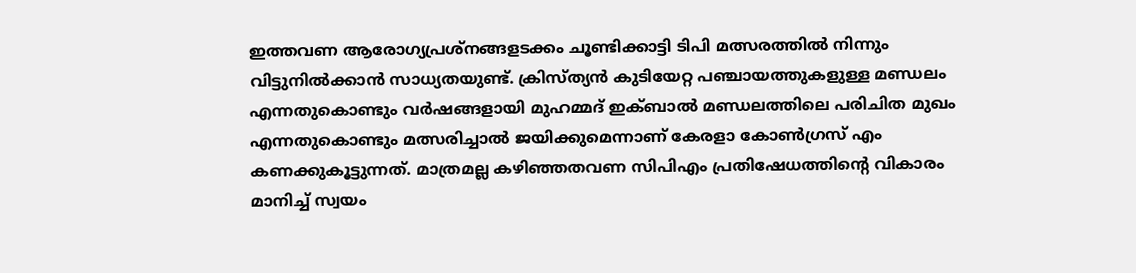ഇത്തവണ ആരോഗ്യപ്രശ്‌നങ്ങളടക്കം ചൂണ്ടിക്കാട്ടി ടിപി മത്സരത്തിൽ നിന്നും വിട്ടുനിൽക്കാൻ സാധ്യതയുണ്ട്. ക്രിസ്ത്യൻ കുടിയേറ്റ പഞ്ചായത്തുകളുള്ള മണ്ഡലം എന്നതുകൊണ്ടും വർഷങ്ങളായി മുഹമ്മദ് ഇക്ബാൽ മണ്ഡലത്തിലെ പരിചിത മുഖം എന്നതുകൊണ്ടും മത്സരിച്ചാൽ ജയിക്കുമെന്നാണ് കേരളാ കോൺഗ്രസ് എം കണക്കുകൂട്ടുന്നത്. മാത്രമല്ല കഴിഞ്ഞതവണ സിപിഎം പ്രതിഷേധത്തിന്റെ വികാരം മാനിച്ച് സ്വയം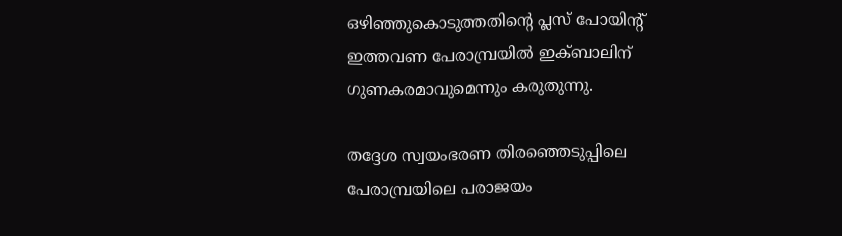ഒഴിഞ്ഞുകൊടുത്തതിന്റെ പ്ലസ് പോയിന്റ് ഇത്തവണ പേരാമ്പ്രയിൽ ഇക്ബാലിന് ഗുണകരമാവുമെന്നും കരുതുന്നു.

തദ്ദേശ സ്വയംഭരണ തിരഞ്ഞെടുപ്പിലെ പേരാമ്പ്രയിലെ പരാജയം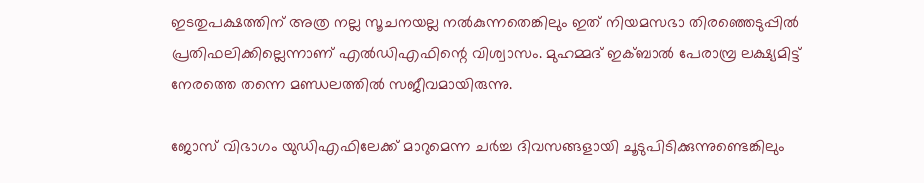ഇടതുപക്ഷത്തിന് അത്ര നല്ല സൂചനയല്ല നൽകുന്നതെങ്കിലും ഇത് നിയമസഭാ തിരഞ്ഞെടുപ്പിൽ പ്രതിഫലിക്കില്ലെന്നാണ് എൽഡിഎഫിന്റെ വിശ്വാസം. മുഹമ്മദ് ഇക്ബാൽ പേരാമ്പ്ര ലക്ഷ്യമിട്ട് നേരത്തെ തന്നെ മണ്ഡലത്തിൽ സജീവമായിരുന്നു.

ജോസ് വിഭാഗം യുഡിഎഫിലേക്ക് മാറുമെന്ന ചർച്ച ദിവസങ്ങളായി ചൂടുപിടിക്കുന്നുണ്ടെങ്കിലും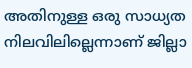അതിനുള്ള ഒരു സാധ്യത നിലവിലില്ലെന്നാണ് ജില്ലാ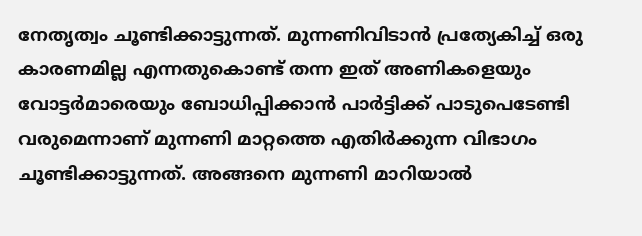നേതൃത്വം ചൂണ്ടിക്കാട്ടുന്നത്. മുന്നണിവിടാൻ പ്രത്യേകിച്ച് ഒരു കാരണമില്ല എന്നതുകൊണ്ട് തന്ന ഇത് അണികളെയും വോട്ടർമാരെയും ബോധിപ്പിക്കാൻ പാർട്ടിക്ക് പാടുപെടേണ്ടി വരുമെന്നാണ് മുന്നണി മാറ്റത്തെ എതിർക്കുന്ന വിഭാഗം ചൂണ്ടിക്കാട്ടുന്നത്. അങ്ങനെ മുന്നണി മാറിയാൽ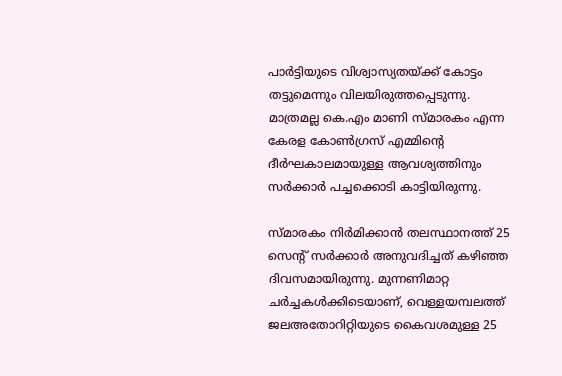പാർട്ടിയുടെ വിശ്വാസ്യതയ്ക്ക് കോട്ടം തട്ടുമെന്നും വിലയിരുത്തപ്പെടുന്നു. മാത്രമല്ല കെ.എം മാണി സ്മാരകം എന്ന കേരള കോൺഗ്രസ് എമ്മിന്റെ ദീർഘകാലമായുള്ള ആവശ്യത്തിനും സർക്കാർ പച്ചക്കൊടി കാട്ടിയിരുന്നു.

സ്മാരകം നിർമിക്കാൻ തലസ്ഥാനത്ത് 25 സെന്റ് സർക്കാർ അനുവദിച്ചത് കഴിഞ്ഞ ദിവസമായിരുന്നു. മുന്നണിമാറ്റ ചർച്ചകൾക്കിടെയാണ്, വെള്ളയമ്പലത്ത് ജലഅതോറിറ്റിയുടെ കൈവശമുള്ള 25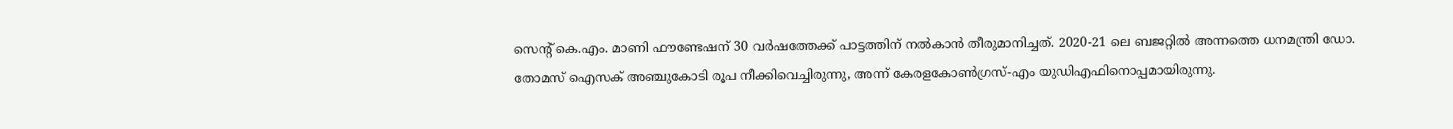സെന്റ് കെ.എം. മാണി ഫൗണ്ടേഷന് 30 വർഷത്തേക്ക് പാട്ടത്തിന് നൽകാൻ തീരുമാനിച്ചത്. 2020-21 ലെ ബജറ്റിൽ അന്നത്തെ ധനമന്ത്രി ഡോ. തോമസ് ഐസക് അഞ്ചുകോടി രൂപ നീക്കിവെച്ചിരുന്നു, അന്ന് കേരളകോൺഗ്രസ്-എം യുഡിഎഫിനൊപ്പമായിരുന്നു.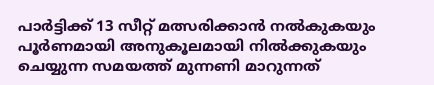പാർട്ടിക്ക് 13 സീറ്റ് മത്സരിക്കാൻ നൽകുകയും പൂർണമായി അനുകൂലമായി നിൽക്കുകയും ചെയ്യുന്ന സമയത്ത് മുന്നണി മാറുന്നത്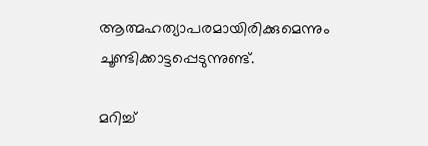ആത്മഹത്യാപരമായിരിക്കുമെന്നും ചൂണ്ടിക്കാട്ടപ്പെടുന്നുണ്ട്.

മറിച്ച്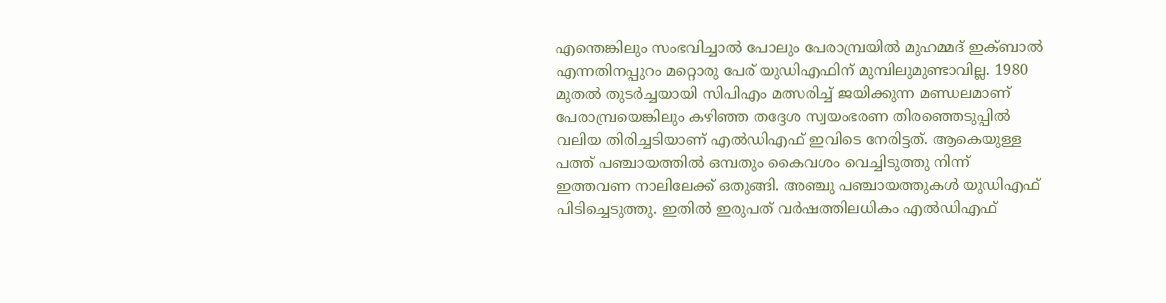എന്തെങ്കിലും സംഭവിച്ചാൽ പോലും പേരാമ്പ്രയിൽ മുഹമ്മദ് ഇക്ബാൽ എന്നതിനപ്പുറം മറ്റൊരു പേര് യുഡിഎഫിന് മുമ്പിലുമുണ്ടാവില്ല. 1980 മുതൽ തുടർച്ചയായി സിപിഎം മത്സരിച്ച് ജയിക്കുന്ന മണ്ഡലമാണ് പേരാമ്പ്രയെങ്കിലും കഴിഞ്ഞ തദ്ദേശ സ്വയംഭരണ തിരഞ്ഞെടുപ്പിൽ വലിയ തിരിച്ചടിയാണ് എൽഡിഎഫ് ഇവിടെ നേരിട്ടത്. ആകെയുള്ള പത്ത് പഞ്ചായത്തിൽ ഒമ്പതും കൈവശം വെച്ചിടുത്തു നിന്ന് ഇത്തവണ നാലിലേക്ക് ഒതുങ്ങി. അഞ്ചു പഞ്ചായത്തുകൾ യുഡിഎഫ് പിടിച്ചെടുത്തു. ഇതിൽ ഇരുപത് വർഷത്തിലധികം എൽഡിഎഫ്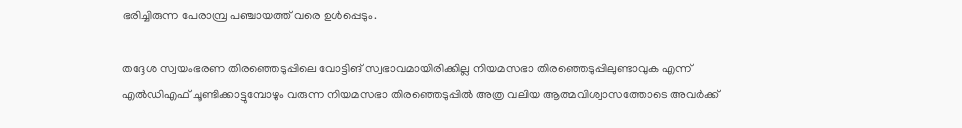ഭരിച്ചിരുന്ന പേരാമ്പ്ര പഞ്ചായത്ത് വരെ ഉൾപ്പെടും.

തദ്ദേശ സ്വയംഭരണ തിരഞ്ഞെടുപ്പിലെ വോട്ടിങ് സ്വഭാവമായിരിക്കില്ല നിയമസഭാ തിരഞ്ഞെടുപ്പിലുണ്ടാവുക എന്ന് എൽഡിഎഫ് ചൂണ്ടിക്കാട്ടുമ്പോഴും വരുന്ന നിയമസഭാ തിരഞ്ഞെടുപ്പിൽ അത്ര വലിയ ആത്മവിശ്വാസത്തോടെ അവർക്ക്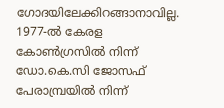ഗോദയിലേക്കിറങ്ങാനാവില്ല. 1977-ൽ കേരള കോൺഗ്രസിൽ നിന്ന് ഡോ.കെ.സി ജോസഫ് പേരാമ്പ്രയിൽ നിന്ന്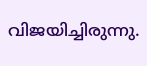വിജയിച്ചിരുന്നു.